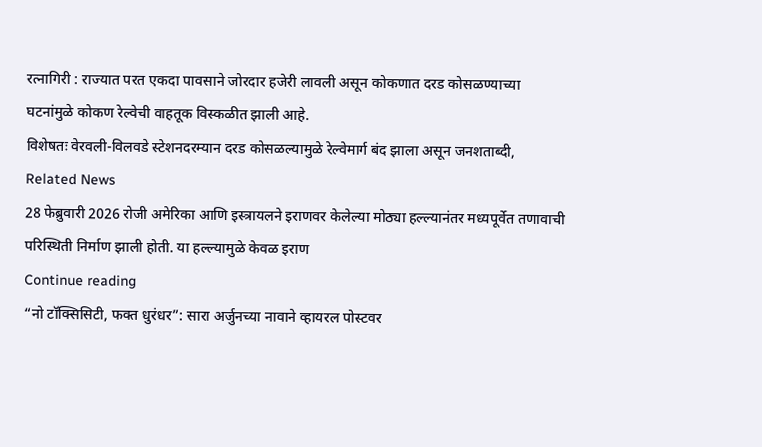रत्नागिरी : राज्यात परत एकदा पावसाने जोरदार हजेरी लावली असून कोकणात दरड कोसळण्याच्या
घटनांमुळे कोकण रेल्वेची वाहतूक विस्कळीत झाली आहे.
विशेषतः वेरवली-विलवडे स्टेशनदरम्यान दरड कोसळल्यामुळे रेल्वेमार्ग बंद झाला असून जनशताब्दी,
Related News
28 फेब्रुवारी 2026 रोजी अमेरिका आणि इस्त्रायलने इराणवर केलेल्या मोठ्या हल्ल्यानंतर मध्यपूर्वेत तणावाची परिस्थिती निर्माण झाली होती. या हल्ल्यामुळे केवळ इराण
Continue reading
“नो टॉक्सिसिटी, फक्त धुरंधर”: सारा अर्जुनच्या नावाने व्हायरल पोस्टवर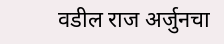वडील राज अर्जुनचा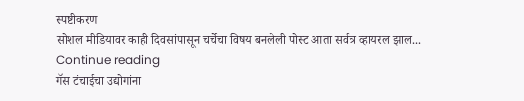स्पष्टीकरण
सोशल मीडियावर काही दिवसांपासून चर्चेचा विषय बनलेली पोस्ट आता सर्वत्र व्हायरल झाल...
Continue reading
गॅस टंचाईचा उद्योगांना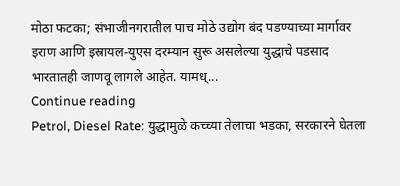मोठा फटका; संभाजीनगरातील पाच मोठे उद्योग बंद पडण्याच्या मार्गावर
इराण आणि इस्रायल-युएस दरम्यान सुरू असलेल्या युद्धाचे पडसाद भारतातही जाणवू लागले आहेत. यामध्...
Continue reading
Petrol, Diesel Rate: युद्धामुळे कच्च्या तेलाचा भडका, सरकारने घेतला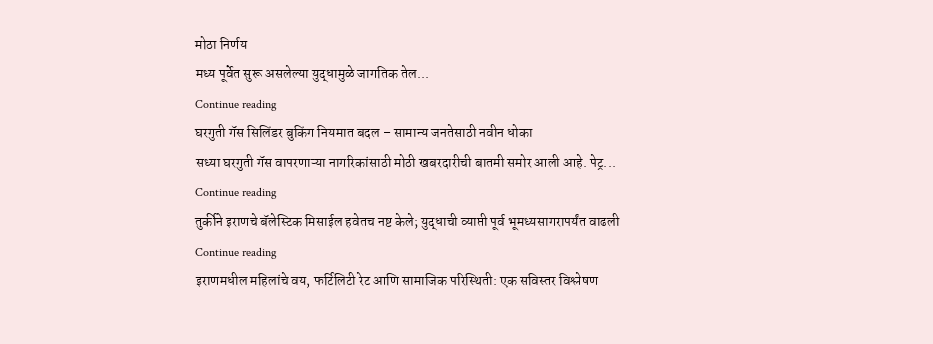मोठा निर्णय
मध्य पूर्वेत सुरू असलेल्या युद्धामुळे जागतिक तेल...
Continue reading
घरगुती गॅस सिलिंडर बुकिंग नियमात बदल – सामान्य जनतेसाठी नवीन धोका
सध्या घरगुती गॅस वापरणाऱ्या नागरिकांसाठी मोठी खबरदारीची बातमी समोर आली आहे. पेट्र...
Continue reading
तुर्कीने इराणचे बॅलेस्टिक मिसाईल हवेतच नष्ट केले; युद्धाची व्याप्ती पूर्व भूमध्यसागरापर्यंत वाढली
Continue reading
इराणमधील महिलांचे वय, फर्टिलिटी रेट आणि सामाजिक परिस्थिती: एक सविस्तर विश्लेषण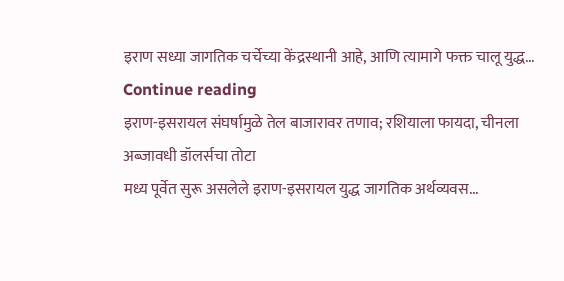इराण सध्या जागतिक चर्चेच्या केंद्रस्थानी आहे, आणि त्यामागे फक्त चालू युद्ध...
Continue reading
इराण-इसरायल संघर्षामुळे तेल बाजारावर तणाव; रशियाला फायदा, चीनला अब्जावधी डॉलर्सचा तोटा
मध्य पूर्वेत सुरू असलेले इराण-इसरायल युद्ध जागतिक अर्थव्यवस...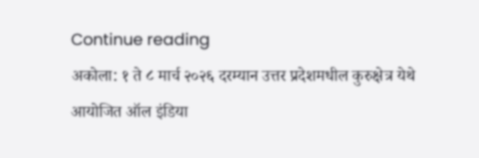Continue reading
अकोला: १ ते ८ मार्च २०२६ दरम्यान उत्तर प्रदेशमधील कुरुक्षेत्र येथे आयोजित ऑल इंडिया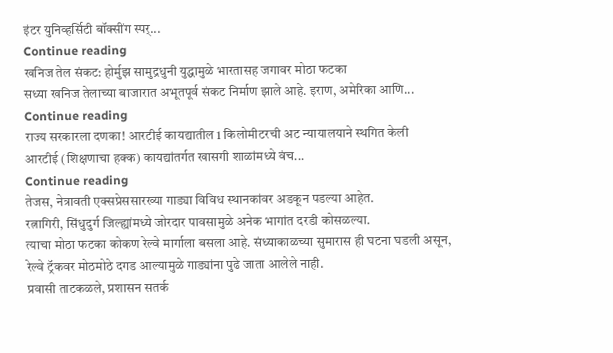इंटर युनिव्हर्सिटी बॉक्सींग स्पर्...
Continue reading
खनिज तेल संकट: होर्मुझ सामुद्रधुनी युद्धामुळे भारतासह जगावर मोठा फटका
सध्या खनिज तेलाच्या बाजारात अभूतपूर्व संकट निर्माण झाले आहे. इराण, अमेरिका आणि...
Continue reading
राज्य सरकारला दणका! आरटीई कायद्यातील 1 किलोमीटरची अट न्यायालयाने स्थगित केली
आरटीई (शिक्षणाचा हक्क) कायद्यांतर्गत खासगी शाळांमध्ये वंच...
Continue reading
तेजस, नेत्रावती एक्सप्रेससारख्या गाड्या विविध स्थानकांवर अडकून पडल्या आहेत.
रत्नागिरी, सिंधुदुर्ग जिल्ह्यांमध्ये जोरदार पावसामुळे अनेक भागांत दरडी कोसळल्या.
त्याचा मोठा फटका कोकण रेल्वे मार्गाला बसला आहे. संध्याकाळच्या सुमारास ही घटना घडली असून,
रेल्वे ट्रॅकवर मोठमोठे दगड आल्यामुळे गाड्यांना पुढे जाता आलेले नाही.
प्रवासी ताटकळले, प्रशासन सतर्क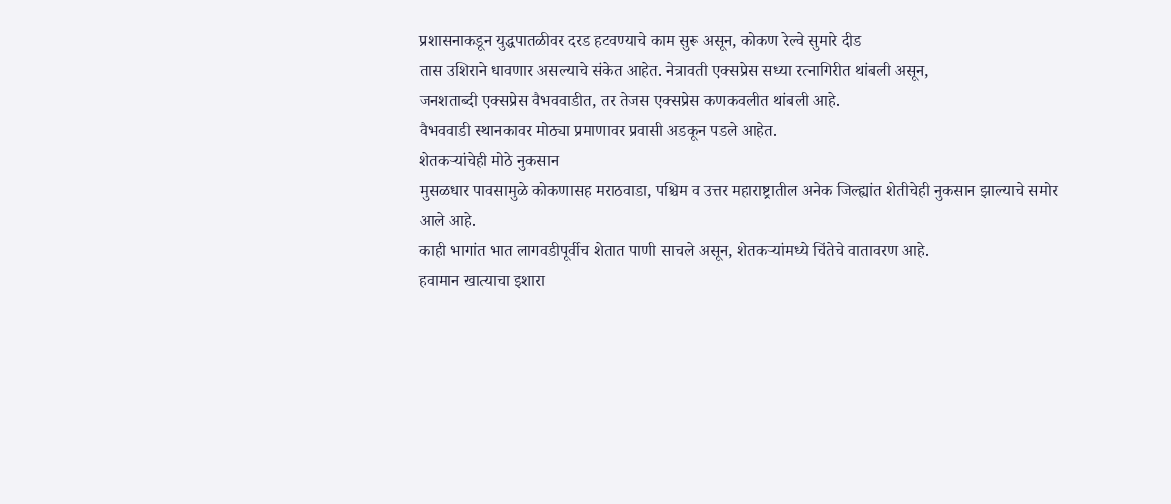प्रशासनाकडून युद्धपातळीवर दरड हटवण्याचे काम सुरू असून, कोकण रेल्वे सुमारे दीड
तास उशिराने धावणार असल्याचे संकेत आहेत. नेत्रावती एक्सप्रेस सध्या रत्नागिरीत थांबली असून,
जनशताब्दी एक्सप्रेस वैभववाडीत, तर तेजस एक्सप्रेस कणकवलीत थांबली आहे.
वैभववाडी स्थानकावर मोठ्या प्रमाणावर प्रवासी अडकून पडले आहेत.
शेतकऱ्यांचेही मोठे नुकसान
मुसळधार पावसामुळे कोकणासह मराठवाडा, पश्चिम व उत्तर महाराष्ट्रातील अनेक जिल्ह्यांत शेतीचेही नुकसान झाल्याचे समोर आले आहे.
काही भागांत भात लागवडीपूर्वीच शेतात पाणी साचले असून, शेतकऱ्यांमध्ये चिंतेचे वातावरण आहे.
हवामान खात्याचा इशारा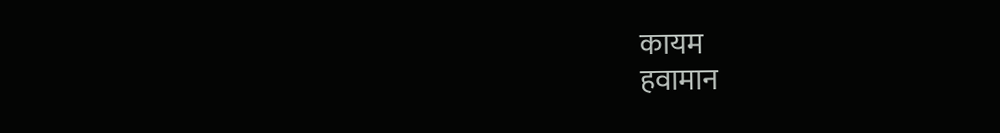कायम
हवामान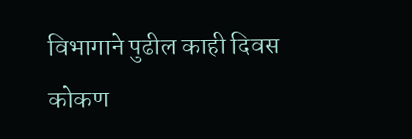विभागाने पुढील काही दिवस कोकण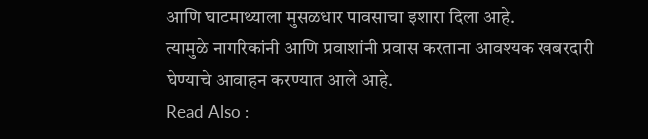आणि घाटमाथ्याला मुसळधार पावसाचा इशारा दिला आहे.
त्यामुळे नागरिकांनी आणि प्रवाशांनी प्रवास करताना आवश्यक खबरदारी घेण्याचे आवाहन करण्यात आले आहे.
Read Also :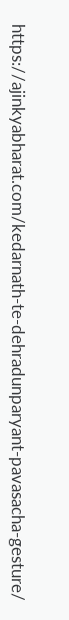https://ajinkyabharat.com/kedarnath-te-dehradunparyant-pavasacha-gesture/